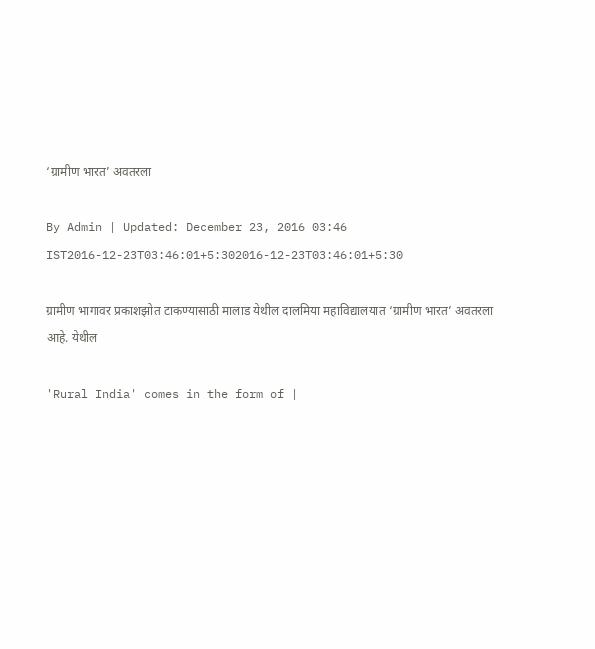‘ग्रामीण भारत’ अवतरला

By Admin | Updated: December 23, 2016 03:46 IST2016-12-23T03:46:01+5:302016-12-23T03:46:01+5:30

ग्रामीण भागावर प्रकाशझोत टाकण्यासाठी मालाड येथील दालमिया महाविद्यालयात ‘ग्रामीण भारत’ अवतरला आहे. येथील

'Rural India' comes in the form of |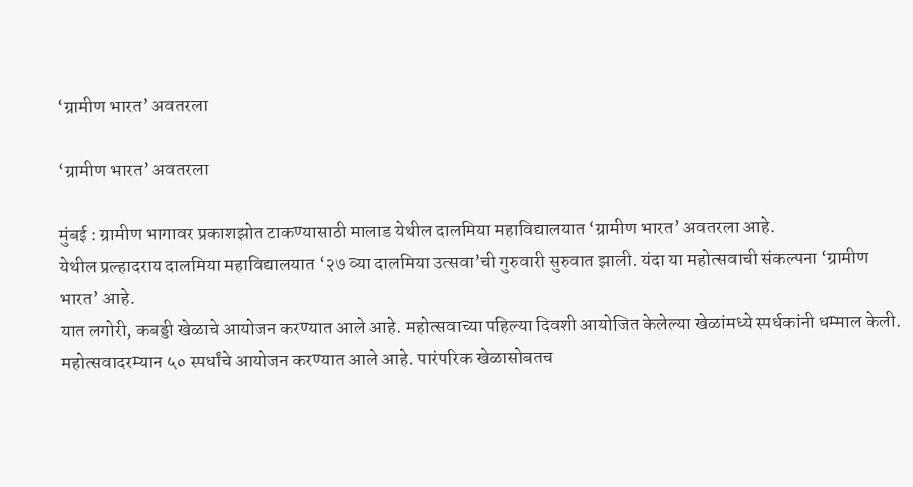‘ग्रामीण भारत’ अवतरला

‘ग्रामीण भारत’ अवतरला

मुंबई : ग्रामीण भागावर प्रकाशझोत टाकण्यासाठी मालाड येथील दालमिया महाविद्यालयात ‘ग्रामीण भारत’ अवतरला आहे.
येथील प्रल्हादराय दालमिया महाविद्यालयात ‘२७ व्या दालमिया उत्सवा’ची गुरुवारी सुरुवात झाली. यंदा या महोत्सवाची संकल्पना ‘ग्रामीण भारत’ आहे.
यात लगोरी, कबड्डी खेळाचे आयोजन करण्यात आले आहे. महोत्सवाच्या पहिल्या दिवशी आयोजित केलेल्या खेळांमध्ये स्पर्धकांनी धम्माल केली. महोत्सवादरम्यान ५० स्पर्धांचे आयोजन करण्यात आले आहे. पारंपरिक खेळासोबतच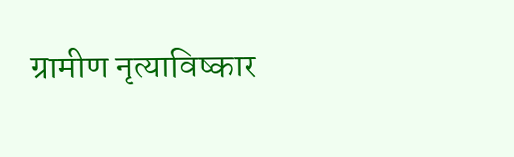ग्रामीण नृत्याविष्कार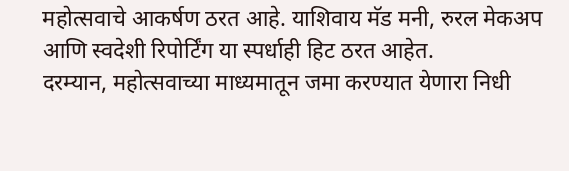महोत्सवाचे आकर्षण ठरत आहे. याशिवाय मॅड मनी, रुरल मेकअप आणि स्वदेशी रिपोर्टिंग या स्पर्धाही हिट ठरत आहेत.
दरम्यान, महोत्सवाच्या माध्यमातून जमा करण्यात येणारा निधी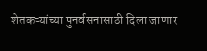शेतकऱ्यांच्या पुनर्वसनासाठी दिला जाणार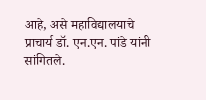आहे, असे महाविद्यालयाचे प्राचार्य डॉ. एन.एन. पांडे यांनी सांगितले.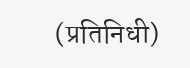(प्रतिनिधी)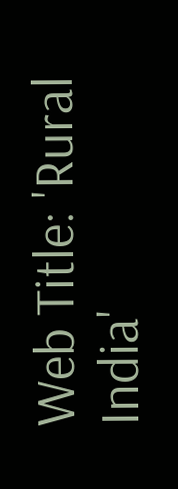Web Title: 'Rural India'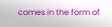comes in the form of